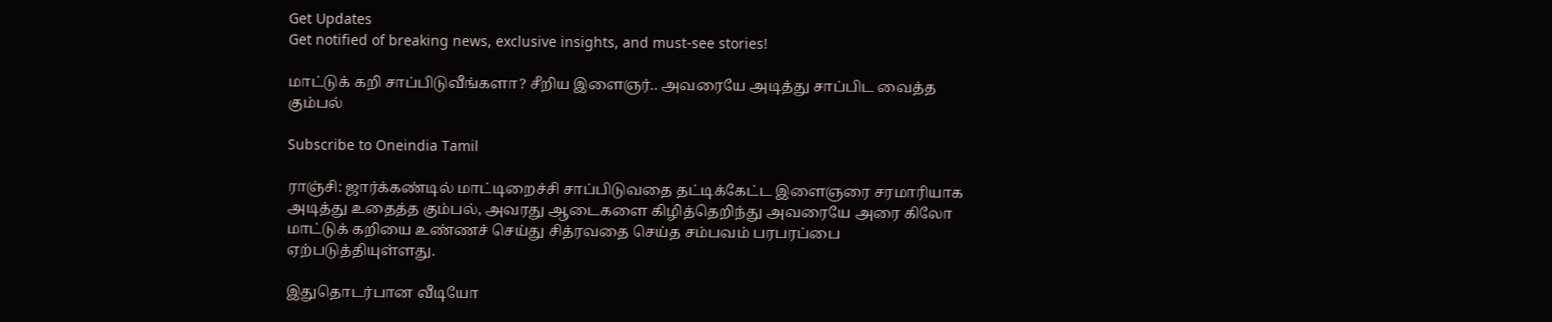Get Updates
Get notified of breaking news, exclusive insights, and must-see stories!

மாட்டுக் கறி சாப்பிடுவீங்களா? சீறிய இளைஞர்.. அவரையே அடித்து சாப்பிட வைத்த கும்பல்

Subscribe to Oneindia Tamil

ராஞ்சி: ஜார்க்கண்டில் மாட்டிறைச்சி சாப்பிடுவதை தட்டிக்கேட்ட இளைஞரை சரமாரியாக அடித்து உதைத்த கும்பல், அவரது ஆடைகளை கிழித்தெறிந்து அவரையே அரை கிலோ மாட்டுக் கறியை உண்ணச் செய்து சித்ரவதை செய்த சம்பவம் பரபரப்பை ஏற்படுத்தியுள்ளது.

இதுதொடர்பான வீடியோ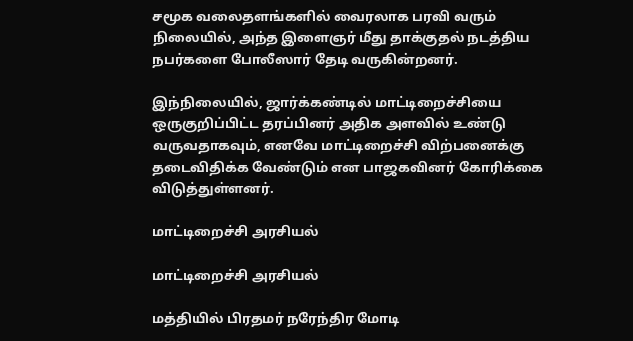சமூக வலைதளங்களில் வைரலாக பரவி வரும் நிலையில், அந்த இளைஞர் மீது தாக்குதல் நடத்திய நபர்களை போலீஸார் தேடி வருகின்றனர்.

இந்நிலையில், ஜார்க்கண்டில் மாட்டிறைச்சியை ஒருகுறிப்பிட்ட தரப்பினர் அதிக அளவில் உண்டு வருவதாகவும், எனவே மாட்டிறைச்சி விற்பனைக்கு தடைவிதிக்க வேண்டும் என பாஜகவினர் கோரிக்கை விடுத்துள்ளனர்.

மாட்டிறைச்சி அரசியல்

மாட்டிறைச்சி அரசியல்

மத்தியில் பிரதமர் நரேந்திர மோடி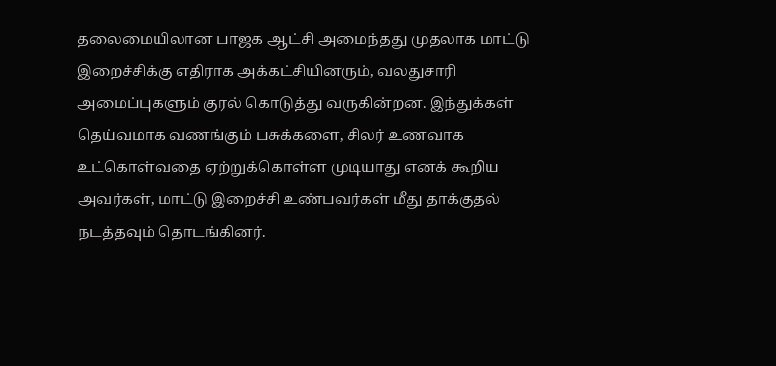தலைமையிலான பாஜக ஆட்சி அமைந்தது முதலாக மாட்டு இறைச்சிக்கு எதிராக அக்கட்சியினரும், வலதுசாரி அமைப்புகளும் குரல் கொடுத்து வருகின்றன. இந்துக்கள் தெய்வமாக வணங்கும் பசுக்களை, சிலர் உணவாக உட்கொள்வதை ஏற்றுக்கொள்ள முடியாது எனக் கூறிய அவர்கள், மாட்டு இறைச்சி உண்பவர்கள் மீது தாக்குதல் நடத்தவும் தொடங்கினர்.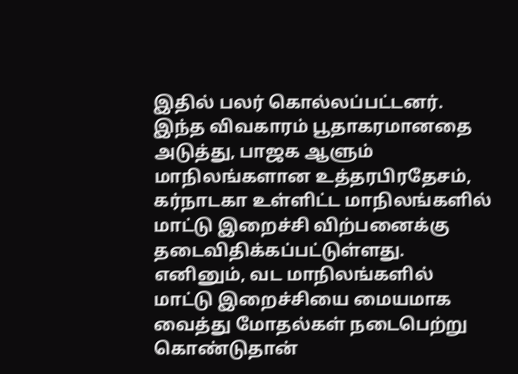இதில் பலர் கொல்லப்பட்டனர். இந்த விவகாரம் பூதாகரமானதை அடுத்து, பாஜக ஆளும் மாநிலங்களான உத்தரபிரதேசம், கர்நாடகா உள்ளிட்ட மாநிலங்களில் மாட்டு இறைச்சி விற்பனைக்கு தடைவிதிக்கப்பட்டுள்ளது. எனினும், வட மாநிலங்களில் மாட்டு இறைச்சியை மையமாக வைத்து மோதல்கள் நடைபெற்று கொண்டுதான்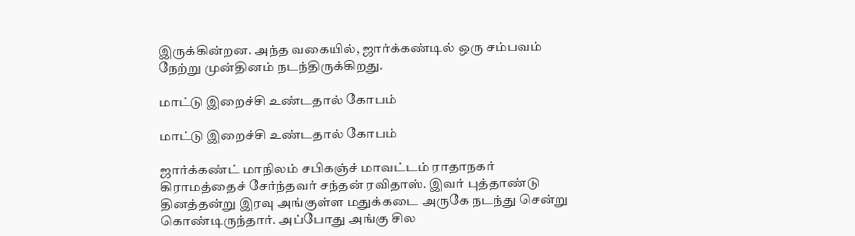இருக்கின்றன. அந்த வகையில், ஜார்க்கண்டில் ஒரு சம்பவம் நேற்று முன்தினம் நடந்திருக்கிறது.

மாட்டு இறைச்சி உண்டதால் கோபம்

மாட்டு இறைச்சி உண்டதால் கோபம்

ஜார்க்கண்ட் மாநிலம் சபிகஞ்ச் மாவட்டம் ராதாநகர் கிராமத்தைச் சேர்ந்தவர் சந்தன் ரவிதாஸ். இவர் புத்தாண்டு தினத்தன்று இரவு அங்குள்ள மதுக்கடை அருகே நடந்து சென்று கொண்டிருந்தார். அப்போது அங்கு சில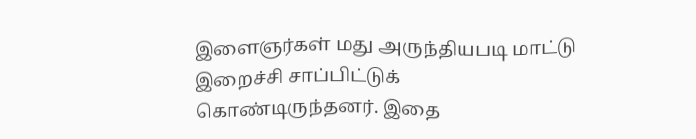இளைஞர்கள் மது அருந்தியபடி மாட்டு இறைச்சி சாப்பிட்டுக் கொண்டிருந்தனர். இதை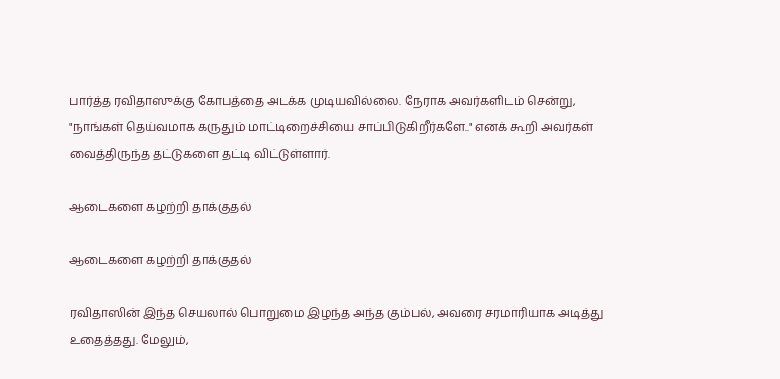பார்த்த ரவிதாஸுக்கு கோபத்தை அடக்க முடியவில்லை. நேராக அவர்களிடம் சென்று, "நாங்கள் தெய்வமாக கருதும் மாட்டிறைச்சியை சாப்பிடுகிறீர்களே.." எனக் கூறி அவர்கள் வைத்திருந்த தட்டுகளை தட்டி விட்டுள்ளார்.

ஆடைகளை கழற்றி தாக்குதல்

ஆடைகளை கழற்றி தாக்குதல்

ரவிதாஸின் இந்த செயலால் பொறுமை இழந்த அந்த கும்பல், அவரை சரமாரியாக அடித்து உதைத்தது. மேலும்,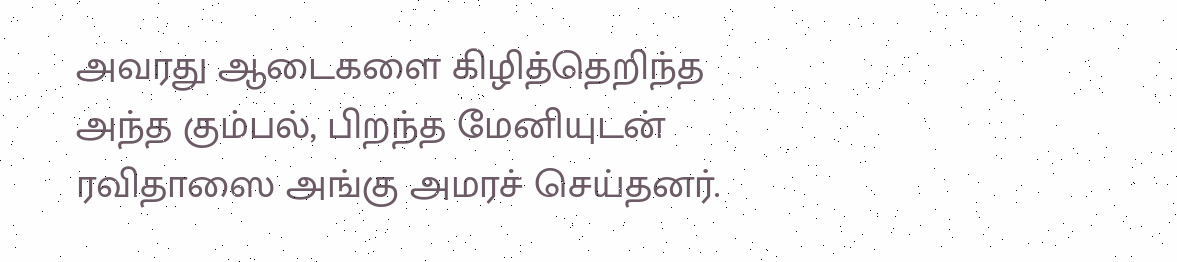அவரது ஆடைகளை கிழித்தெறிந்த அந்த கும்பல், பிறந்த மேனியுடன் ரவிதாஸை அங்கு அமரச் செய்தனர்.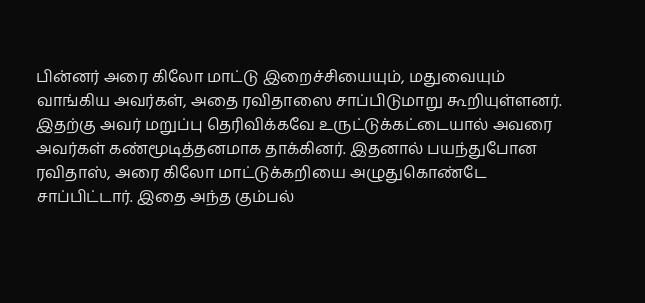பின்னர் அரை கிலோ மாட்டு இறைச்சியையும், மதுவையும் வாங்கிய அவர்கள், அதை ரவிதாஸை சாப்பிடுமாறு கூறியுள்ளனர். இதற்கு அவர் மறுப்பு தெரிவிக்கவே உருட்டுக்கட்டையால் அவரை அவர்கள் கண்மூடித்தனமாக தாக்கினர். இதனால் பயந்துபோன ரவிதாஸ், அரை கிலோ மாட்டுக்கறியை அழுதுகொண்டே சாப்பிட்டார். இதை அந்த கும்பல்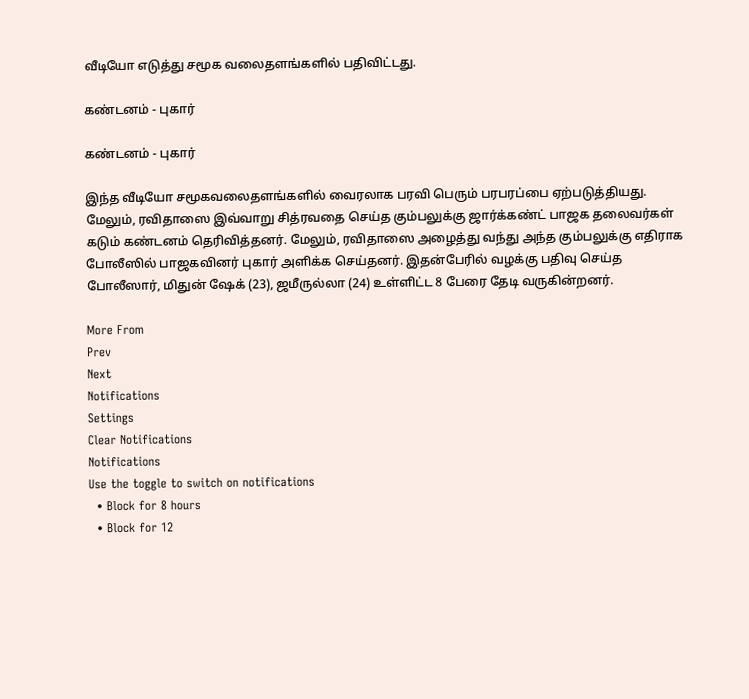வீடியோ எடுத்து சமூக வலைதளங்களில் பதிவிட்டது.

கண்டனம் - புகார்

கண்டனம் - புகார்

இந்த வீடியோ சமூகவலைதளங்களில் வைரலாக பரவி பெரும் பரபரப்பை ஏற்படுத்தியது. மேலும், ரவிதாஸை இவ்வாறு சித்ரவதை செய்த கும்பலுக்கு ஜார்க்கண்ட் பாஜக தலைவர்கள் கடும் கண்டனம் தெரிவித்தனர். மேலும், ரவிதாஸை அழைத்து வந்து அந்த கும்பலுக்கு எதிராக போலீஸில் பாஜகவினர் புகார் அளிக்க செய்தனர். இதன்பேரில் வழக்கு பதிவு செய்த போலீஸார், மிதுன் ஷேக் (23), ஜமீருல்லா (24) உள்ளிட்ட 8 பேரை தேடி வருகின்றனர்.

More From
Prev
Next
Notifications
Settings
Clear Notifications
Notifications
Use the toggle to switch on notifications
  • Block for 8 hours
  • Block for 12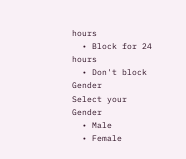hours
  • Block for 24 hours
  • Don't block
Gender
Select your Gender
  • Male
  • Female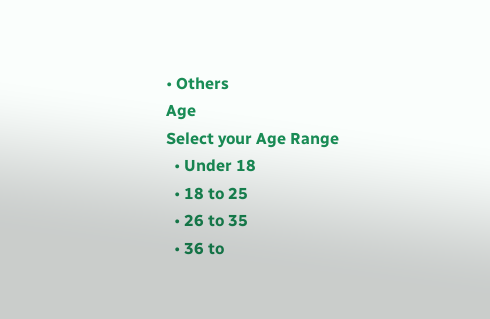• Others
Age
Select your Age Range
  • Under 18
  • 18 to 25
  • 26 to 35
  • 36 to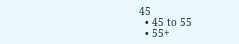45
  • 45 to 55
  • 55+